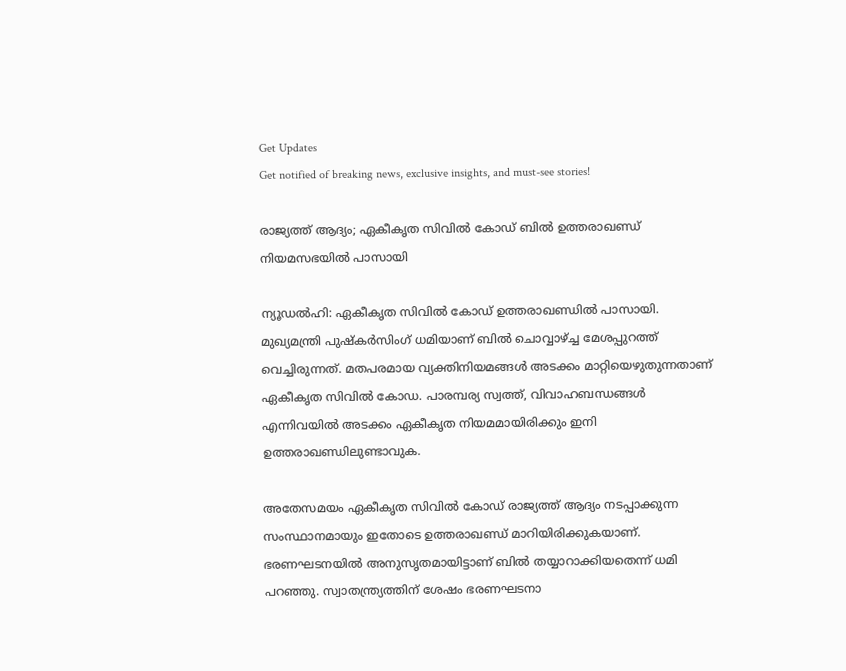Get Updates
Get notified of breaking news, exclusive insights, and must-see stories!

രാജ്യത്ത് ആദ്യം; ഏകീകൃത സിവില്‍ കോഡ് ബില്‍ ഉത്തരാഖണ്ഡ് നിയമസഭയില്‍ പാസായി

ന്യൂഡല്‍ഹി: ഏകീകൃത സിവില്‍ കോഡ് ഉത്തരാഖണ്ഡില്‍ പാസായി. മുഖ്യമന്ത്രി പുഷ്‌കര്‍സിംഗ് ധമിയാണ് ബില്‍ ചൊവ്വാഴ്ച്ച മേശപ്പുറത്ത് വെച്ചിരുന്നത്. മതപരമായ വ്യക്തിനിയമങ്ങള്‍ അടക്കം മാറ്റിയെഴുതുന്നതാണ് ഏകീകൃത സിവില്‍ കോഡ. പാരമ്പര്യ സ്വത്ത്, വിവാഹബന്ധങ്ങള്‍ എന്നിവയില്‍ അടക്കം ഏകീകൃത നിയമമായിരിക്കും ഇനി ഉത്തരാഖണ്ഡിലുണ്ടാവുക.

അതേസമയം ഏകീകൃത സിവില്‍ കോഡ് രാജ്യത്ത് ആദ്യം നടപ്പാക്കുന്ന സംസ്ഥാനമായും ഇതോടെ ഉത്തരാഖണ്ഡ് മാറിയിരിക്കുകയാണ്. ഭരണഘടനയില്‍ അനുസൃതമായിട്ടാണ് ബില്‍ തയ്യാറാക്കിയതെന്ന് ധമി പറഞ്ഞു. സ്വാതന്ത്ര്യത്തിന് ശേഷം ഭരണഘടനാ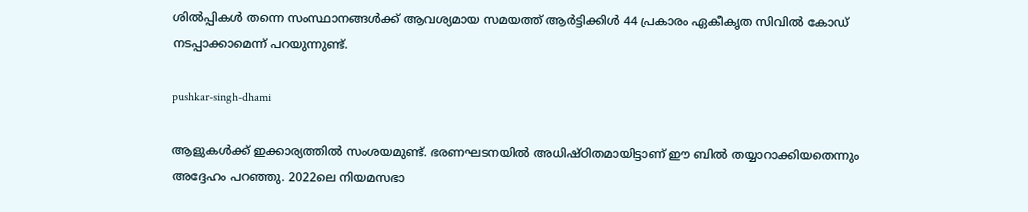ശില്‍പ്പികള്‍ തന്നെ സംസ്ഥാനങ്ങള്‍ക്ക് ആവശ്യമായ സമയത്ത് ആര്‍ട്ടിക്കിള്‍ 44 പ്രകാരം ഏകീകൃത സിവില്‍ കോഡ് നടപ്പാക്കാമെന്ന് പറയുന്നുണ്ട്.

pushkar-singh-dhami

ആളുകള്‍ക്ക് ഇക്കാര്യത്തില്‍ സംശയമുണ്ട്. ഭരണഘടനയില്‍ അധിഷ്ഠിതമായിട്ടാണ് ഈ ബില്‍ തയ്യാറാക്കിയതെന്നും അദ്ദേഹം പറഞ്ഞു. 2022ലെ നിയമസഭാ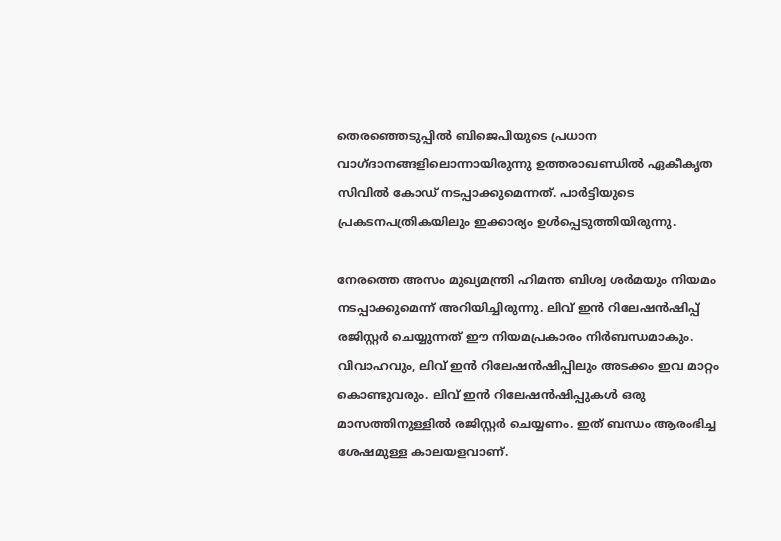തെരഞ്ഞെടുപ്പില്‍ ബിജെപിയുടെ പ്രധാന വാഗ്ദാനങ്ങളിലൊന്നായിരുന്നു ഉത്തരാഖണ്ഡില്‍ ഏകീകൃത സിവില്‍ കോഡ് നടപ്പാക്കുമെന്നത്. പാര്‍ട്ടിയുടെ പ്രകടനപത്രികയിലും ഇക്കാര്യം ഉള്‍പ്പെടുത്തിയിരുന്നു.

നേരത്തെ അസം മുഖ്യമന്ത്രി ഹിമന്ത ബിശ്വ ശര്‍മയും നിയമം നടപ്പാക്കുമെന്ന് അറിയിച്ചിരുന്നു. ലിവ് ഇന്‍ റിലേഷന്‍ഷിപ്പ് രജിസ്റ്റര്‍ ചെയ്യുന്നത് ഈ നിയമപ്രകാരം നിര്‍ബന്ധമാകും. വിവാഹവും, ലിവ് ഇന്‍ റിലേഷന്‍ഷിപ്പിലും അടക്കം ഇവ മാറ്റം കൊണ്ടുവരും. ലിവ് ഇന്‍ റിലേഷന്‍ഷിപ്പുകള്‍ ഒരു മാസത്തിനുള്ളില്‍ രജിസ്റ്റര്‍ ചെയ്യണം. ഇത് ബന്ധം ആരംഭിച്ച ശേഷമുള്ള കാലയളവാണ്.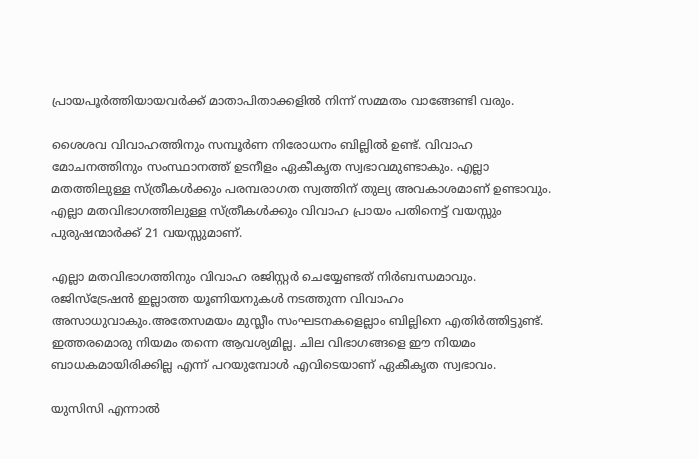പ്രായപൂര്‍ത്തിയായവര്‍ക്ക് മാതാപിതാക്കളില്‍ നിന്ന് സമ്മതം വാങ്ങേണ്ടി വരും.

ശൈശവ വിവാഹത്തിനും സമ്പൂര്‍ണ നിരോധനം ബില്ലില്‍ ഉണ്ട്. വിവാഹ മോചനത്തിനും സംസ്ഥാനത്ത് ഉടനീളം ഏകീകൃത സ്വഭാവമുണ്ടാകും. എല്ലാ മതത്തിലുള്ള സ്ത്രീകള്‍ക്കും പരമ്പരാഗത സ്വത്തിന് തുല്യ അവകാശമാണ് ഉണ്ടാവും. എല്ലാ മതവിഭാഗത്തിലുള്ള സ്ത്രീകള്‍ക്കും വിവാഹ പ്രായം പതിനെട്ട് വയസ്സും പുരുഷന്മാര്‍ക്ക് 21 വയസ്സുമാണ്.

എല്ലാ മതവിഭാഗത്തിനും വിവാഹ രജിസ്റ്റര്‍ ചെയ്യേണ്ടത് നിര്‍ബന്ധമാവും. രജിസ്‌ട്രേഷന്‍ ഇല്ലാത്ത യൂണിയനുകള്‍ നടത്തുന്ന വിവാഹം അസാധുവാകും.അതേസമയം മുസ്ലീം സംഘടനകളെല്ലാം ബില്ലിനെ എതിര്‍ത്തിട്ടുണ്ട്. ഇത്തരമൊരു നിയമം തന്നെ ആവശ്യമില്ല. ചില വിഭാഗങ്ങളെ ഈ നിയമം ബാധകമായിരിക്കില്ല എന്ന് പറയുമ്പോള്‍ എവിടെയാണ് ഏകീകൃത സ്വഭാവം.

യുസിസി എന്നാല്‍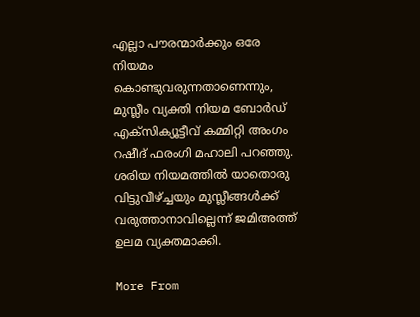എല്ലാ പൗരന്മാര്‍ക്കും ഒരേ നിയമം കൊണ്ടുവരുന്നതാണെന്നും, മുസ്ലീം വ്യക്തി നിയമ ബോര്‍ഡ് എക്‌സിക്യൂട്ടീവ് കമ്മിറ്റി അംഗം റഷീദ് ഫരംഗി മഹാലി പറഞ്ഞു. ശരിയ നിയമത്തില്‍ യാതൊരു വിട്ടുവീഴ്ച്ചയും മുസ്ലീങ്ങള്‍ക്ക് വരുത്താനാവില്ലെന്ന് ജമിഅത്ത് ഉലമ വ്യക്തമാക്കി.

More From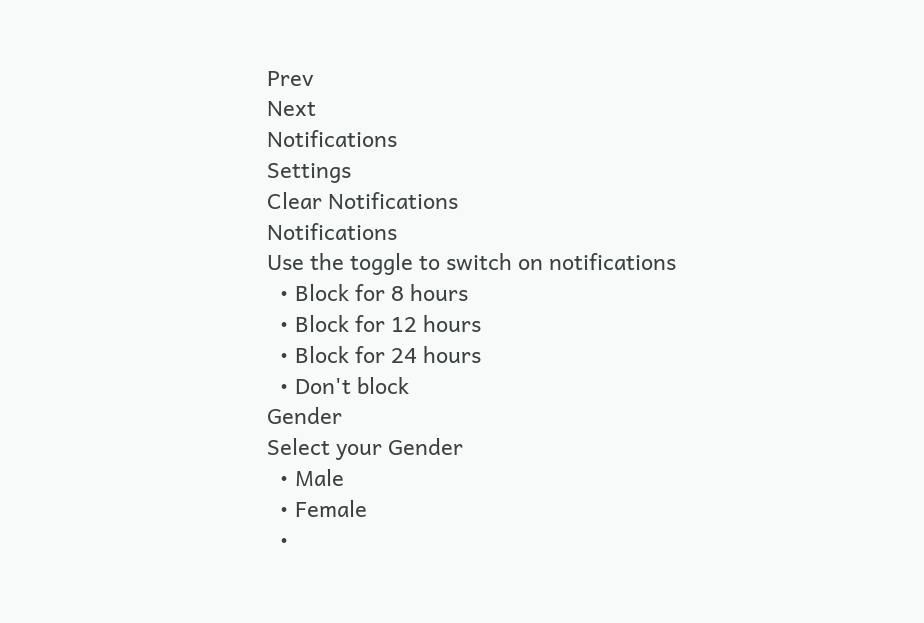Prev
Next
Notifications
Settings
Clear Notifications
Notifications
Use the toggle to switch on notifications
  • Block for 8 hours
  • Block for 12 hours
  • Block for 24 hours
  • Don't block
Gender
Select your Gender
  • Male
  • Female
  •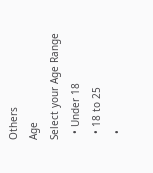Others
Age
Select your Age Range
  • Under 18
  • 18 to 25
  •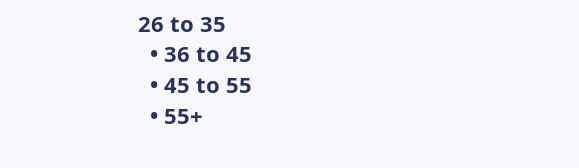26 to 35
  • 36 to 45
  • 45 to 55
  • 55+